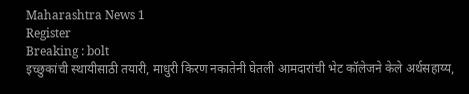Maharashtra News 1
Register
Breaking : bolt
इच्छुकांची स्थायीसाठी तयारी, माधुरी किरण नकातेनी घेतली आमदारांची भेट कॉलेजने केले अर्थसहाय्य,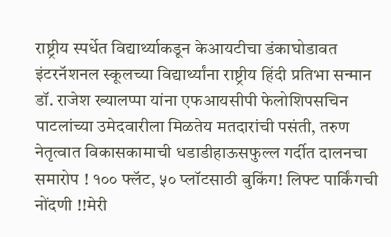राष्ट्रीय स्पर्धेत विद्यार्थ्याकडून केआयटीचा डंकाघोडावत इंटरनॅशनल स्कूलच्या विद्यार्थ्यांना राष्ट्रीय हिंदी प्रतिभा सन्मान डॉ. राजेश ख्यालप्पा यांना एफआयसीपी फेलोशिपसचिन पाटलांच्या उमेदवारीला मिळतेय मतदारांची पसंती, तरुण नेतृत्वात विकासकामाची धडाडीहाऊसफुल्ल गर्दीत दालनचा समारोप ! १०० फ्लॅट, ५० प्लॉटसाठी बुकिंग! लिफ्ट पार्किंगची नोंदणी !!मेरी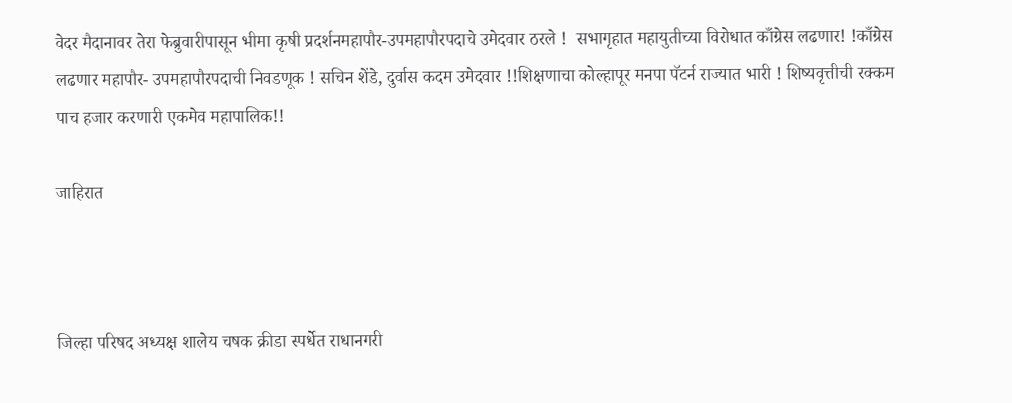वेदर मैदानावर तेरा फेब्रुवारीपासून भीमा कृषी प्रदर्शनमहापौर-उपमहापौरपदाचे उमेदवार ठरले !  सभागृहात महायुतीच्या विरोधात काँग्रेस लढणार! !काँग्रेस लढणार महापौर- उपमहापौरपदाची निवडणूक ! सचिन शेंडे, दुर्वास कदम उमेदवार !!शिक्षणाचा कोल्हापूर मनपा पॅटर्न राज्यात भारी ! शिष्यवृत्तीची रक्कम पाच हजार करणारी एकमेव महापालिक!!

जाहिरात



जिल्हा परिषद अध्यक्ष शालेय चषक क्रीडा स्पर्धेत राधानगरी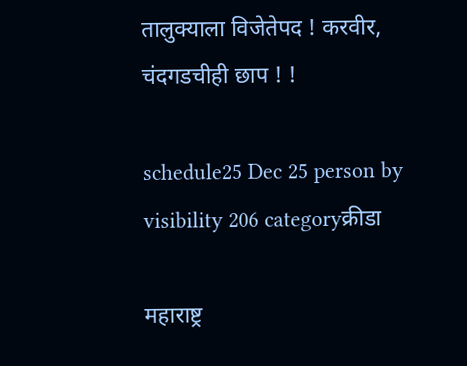तालुक्याला विजेतेपद ! करवीर, चंदगडचीही छाप ! !

schedule25 Dec 25 person by visibility 206 categoryक्रीडा

महाराष्ट्र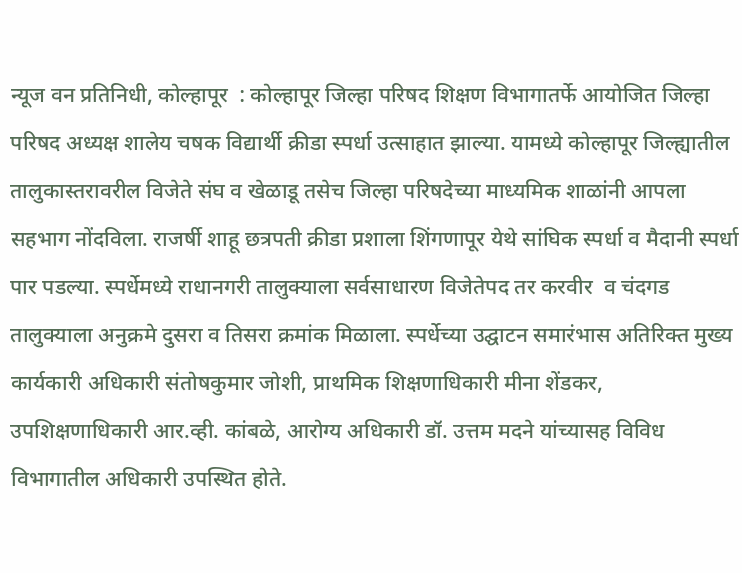न्यूज वन प्रतिनिधी, कोल्हापूर  : कोल्हापूर जिल्हा परिषद शिक्षण विभागातर्फे आयोजित जिल्हा परिषद अध्यक्ष शालेय चषक विद्यार्थी क्रीडा स्पर्धा उत्साहात झाल्या. यामध्ये कोल्हापूर जिल्ह्यातील तालुकास्तरावरील विजेते संघ व खेळाडू तसेच जिल्हा परिषदेच्या माध्यमिक शाळांनी आपला सहभाग नोंदविला. राजर्षी शाहू छत्रपती क्रीडा प्रशाला शिंगणापूर येथे सांघिक स्पर्धा व मैदानी स्पर्धा पार पडल्या. स्पर्धेमध्ये राधानगरी तालुक्याला सर्वसाधारण विजेतेपद तर करवीर  व चंदगड  तालुक्याला अनुक्रमे दुसरा व तिसरा क्रमांक मिळाला. स्पर्धेच्या उद्घाटन समारंभास अतिरिक्त मुख्य कार्यकारी अधिकारी संतोषकुमार जोशी, प्राथमिक शिक्षणाधिकारी मीना शेंडकर, उपशिक्षणाधिकारी आर.व्ही. कांबळे, आरोग्य अधिकारी डॉ. उत्तम मदने यांच्यासह विविध विभागातील अधिकारी उपस्थित होते.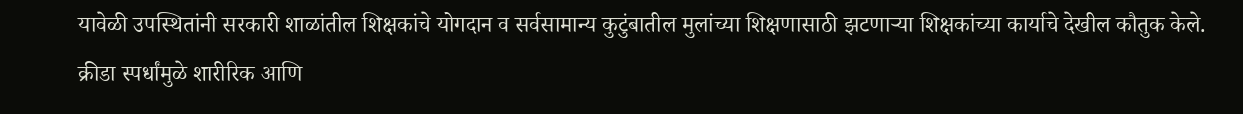यावेळी उपस्थितांनी सरकारी शाळांतील शिक्षकांचे योगदान व सर्वसामान्य कुटुंबातील मुलांच्या शिक्षणासाठी झटणाऱ्या शिक्षकांच्या कार्याचे देखील कौतुक केले. क्रीडा स्पर्धांमुळे शारीरिक आणि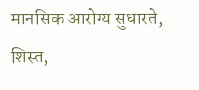मानसिक आरोग्य सुधारते, शिस्त,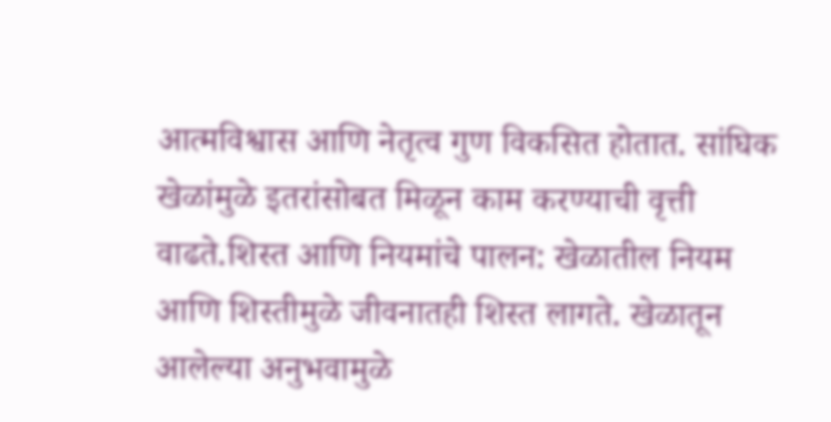आत्मविश्वास आणि नेतृत्व गुण विकसित होतात. सांघिक खेळांमुळे इतरांसोबत मिळून काम करण्याची वृत्ती वाढते.शिस्त आणि नियमांचे पालन: खेळातील नियम आणि शिस्तीमुळे जीवनातही शिस्त लागते. खेळातून आलेल्या अनुभवामुळे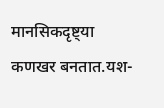मानसिकदृष्ट्या कणखर बनतात.यश-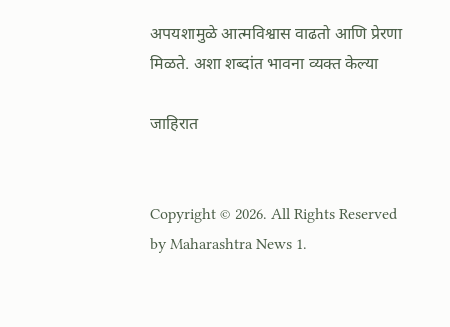अपयशामुळे आत्मविश्वास वाढतो आणि प्रेरणा मिळते. अशा शब्दांत भावना व्यक्त केल्या

जाहिरात


Copyright © 2026. All Rights Reserved by Maharashtra News 1.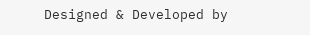Designed & Developed by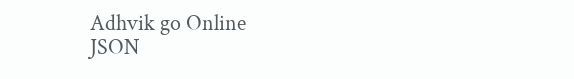Adhvik go Online
JSON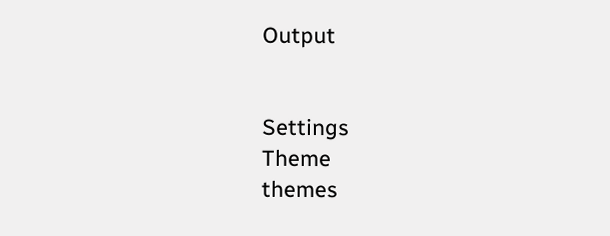Output


Settings
Theme
themes